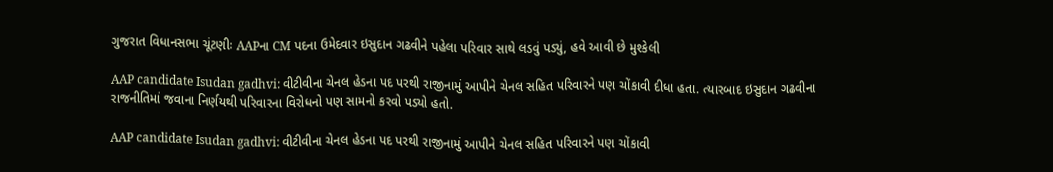ગુજરાત વિધાનસભા ચૂંટણીઃ AAPના CM પદના ઉમેદવાર ઇસુદાન ગઢવીને પહેલા પરિવાર સાથે લડવું પડ્યું, હવે આવી છે મુશ્કેલી

AAP candidate Isudan gadhvi: વીટીવીના ચેનલ હેડના પદ પરથી રાજીનામું આપીને ચેનલ સહિત પરિવારને પણ ચોંકાવી દીધા હતા. ત્યારબાદ ઇસુદાન ગઢવીના રાજનીતિમાં જવાના નિર્ણયથી પરિવારના વિરોધનો પણ સામનો કરવો પડ્યો હતો.

AAP candidate Isudan gadhvi: વીટીવીના ચેનલ હેડના પદ પરથી રાજીનામું આપીને ચેનલ સહિત પરિવારને પણ ચોંકાવી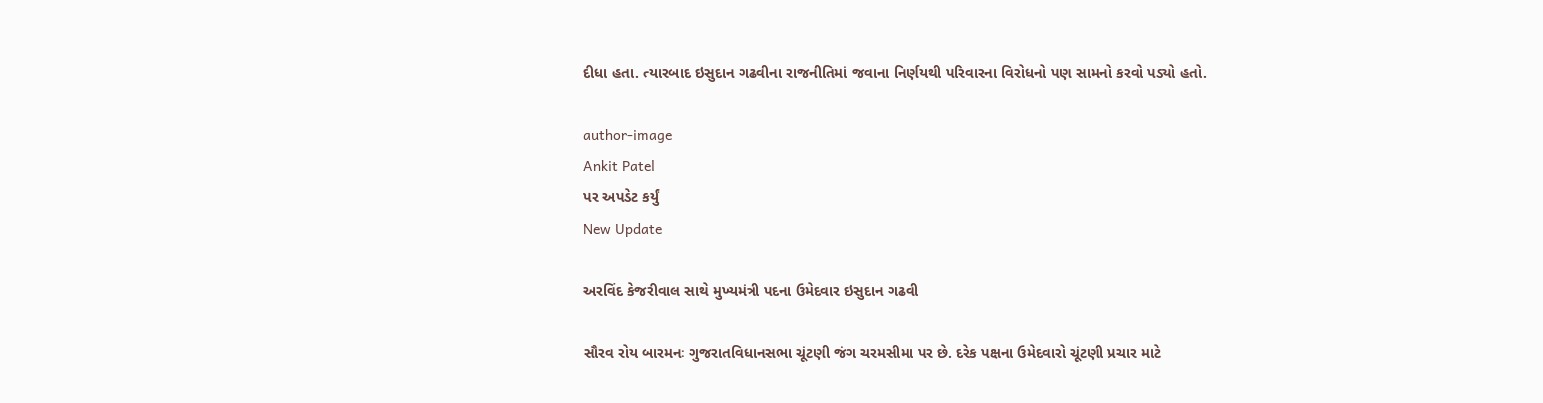દીધા હતા. ત્યારબાદ ઇસુદાન ગઢવીના રાજનીતિમાં જવાના નિર્ણયથી પરિવારના વિરોધનો પણ સામનો કરવો પડ્યો હતો.

author-image
Ankit Patel
પર અપડેટ કર્યું
New Update

અરવિંદ કેજરીવાલ સાથે મુખ્યમંત્રી પદના ઉમેદવાર ઇસુદાન ગઢવી

સૌરવ રોય બારમનઃ ગુજરાતવિધાનસભા ચૂંટણી જંગ ચરમસીમા પર છે. દરેક પક્ષના ઉમેદવારો ચૂંટણી પ્રચાર માટે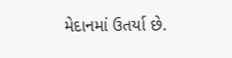મેદાનમાં ઉતર્યા છે.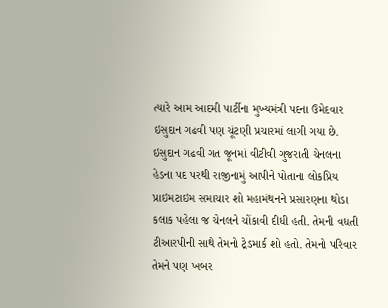ત્યારે આમ આદમી પાર્ટીના મુખ્યમંત્રી પદના ઉમેદવાર ઇસુદાન ગઢવી પણ ચૂંટણી પ્રચારમાં લાગી ગયા છે. ઇસુદાન ગઢવી ગત જૂનમાં વીટીવી ગુજરાતી ચેનલના હેડના પદ પરથી રાજીનામું આપીને પોતાના લોકપ્રિય પ્રાઇમટાઇમ સમાચાર શો મહામંથનને પ્રસારણના થોડા કલાક પહેલા જ ચેનલને ચોંકાવી દીધી હતી. તેમની વધતી ટીઆરપીની સાથે તેમનો ટ્રેડમાર્ક શો હતો. તેમનો પરિવાર તેમને પણ ખબર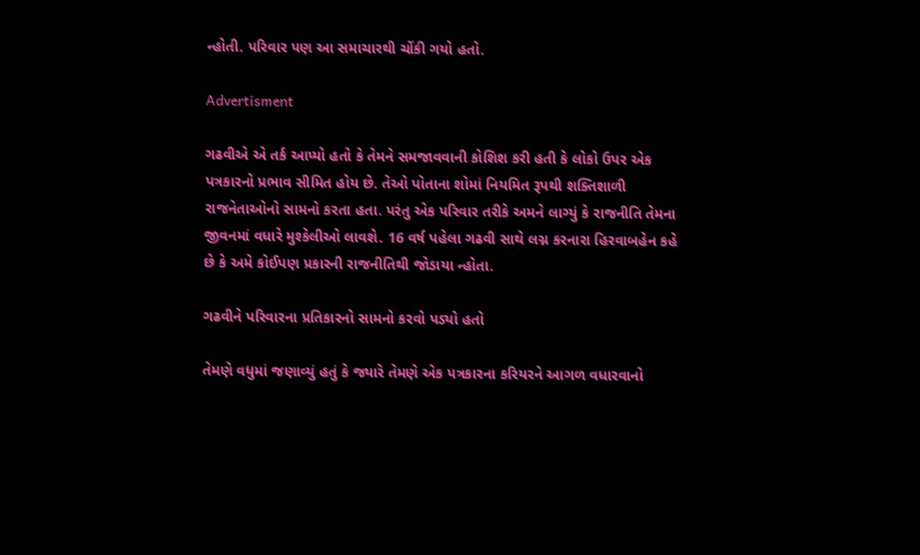ન્હોતી. પરિવાર પણ આ સમાચારથી ચોંકી ગયો હતો.

Advertisment

ગઢવીએ એ તર્ક આપ્યો હતો કે તેમને સમજાવવાની કોશિશ કરી હતી કે લોકો ઉપર એક પત્રકારનો પ્રભાવ સીમિત હોય છે. તેઓ પોતાના શોમાં નિયમિત રૂપથી શક્તિશાળી રાજનેતાઓનો સામનો કરતા હતા. પરંતુ એક પરિવાર તરીકે અમને લાગ્યું કે રાજનીતિ તેમના જીવનમાં વધારે મુશ્કેલીઓ લાવશે. 16 વર્ષ પહેલા ગઢવી સાથે લગ્ન કરનારા હિરવાબહેન કહે છે કે અમે કોઈપણ પ્રકારની રાજનીતિથી જોડાયા ન્હોતા.

ગઢવીને પરિવારના પ્રતિકારનો સામનો કરવો પડ્યો હતો

તેમણે વધુમાં જણાવ્યું હતું કે જ્યારે તેમણે એક પત્રકારના કરિયરને આગળ વધારવાનો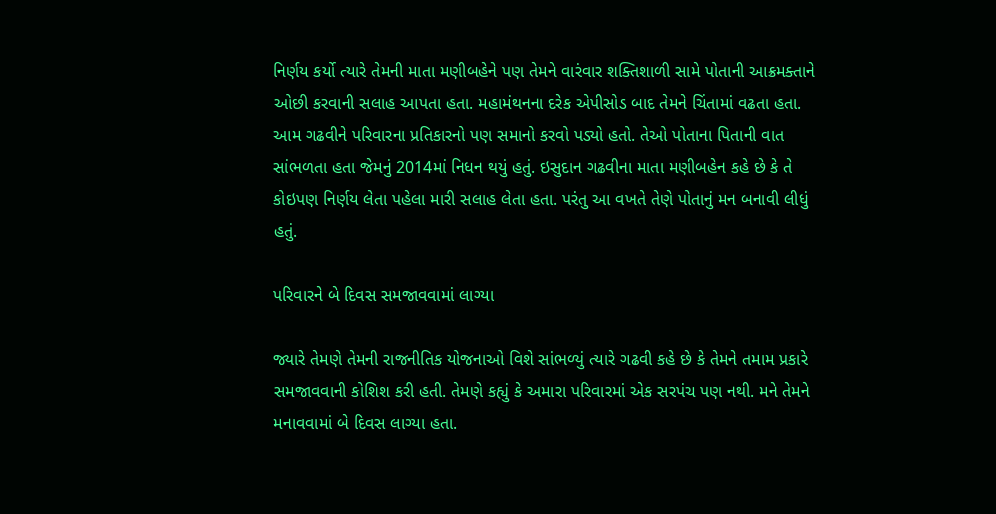નિર્ણય કર્યો ત્યારે તેમની માતા મણીબહેને પણ તેમને વારંવાર શક્તિશાળી સામે પોતાની આક્રમક્તાને ઓછી કરવાની સલાહ આપતા હતા. મહામંથનના દરેક એપીસોડ બાદ તેમને ચિંતામાં વઢતા હતા. આમ ગઢવીને પરિવારના પ્રતિકારનો પણ સમાનો કરવો પડ્યો હતો. તેઓ પોતાના પિતાની વાત સાંભળતા હતા જેમનું 2014માં નિધન થયું હતું. ઇસુદાન ગઢવીના માતા મણીબહેન કહે છે કે તે કોઇપણ નિર્ણય લેતા પહેલા મારી સલાહ લેતા હતા. પરંતુ આ વખતે તેણે પોતાનું મન બનાવી લીધું હતું.

પરિવારને બે દિવસ સમજાવવામાં લાગ્યા

જ્યારે તેમણે તેમની રાજનીતિક યોજનાઓ વિશે સાંભળ્યું ત્યારે ગઢવી કહે છે કે તેમને તમામ પ્રકારે સમજાવવાની કોશિશ કરી હતી. તેમણે કહ્યું કે અમારા પરિવારમાં એક સરપંચ પણ નથી. મને તેમને મનાવવામાં બે દિવસ લાગ્યા હતા.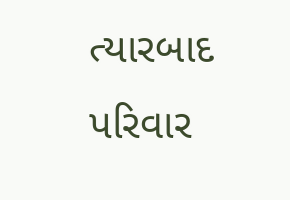ત્યારબાદ પરિવાર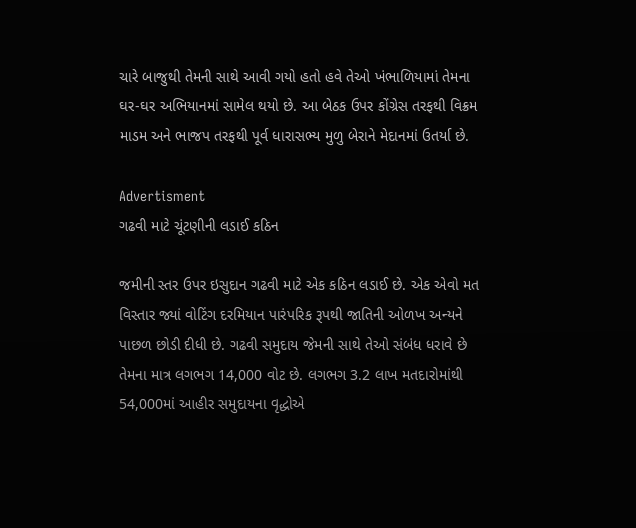ચારે બાજુથી તેમની સાથે આવી ગયો હતો હવે તેઓ ખંભાળિયામાં તેમના ઘર-ઘર અભિયાનમાં સામેલ થયો છે. આ બેઠક ઉપર કોંગ્રેસ તરફથી વિક્રમ માડમ અને ભાજપ તરફથી પૂર્વ ધારાસભ્ય મુળુ બેરાને મેદાનમાં ઉતર્યા છે.

Advertisment
ગઢવી માટે ચૂંટણીની લડાઈ કઠિન

જમીની સ્તર ઉપર ઇસુદાન ગઢવી માટે એક કઠિન લડાઈ છે. એક એવો મત વિસ્તાર જ્યાં વોટિંગ દરમિયાન પારંપરિક રૂપથી જાતિની ઓળખ અન્યને પાછળ છોડી દીધી છે. ગઢવી સમુદાય જેમની સાથે તેઓ સંબંધ ધરાવે છે તેમના માત્ર લગભગ 14,000 વોટ છે. લગભગ 3.2 લાખ મતદારોમાંથી 54,000માં આહીર સમુદાયના વૃદ્ધોએ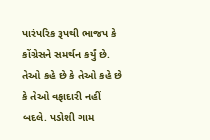પારંપરિક રૂપથી ભાજપ કે કોંગ્રેસને સમર્થન કર્યું છે. તેઓ કહે છે કે તેઓ કહે છે કે તેઓ વફાદારી નહીં બદલે. પડોશી ગામ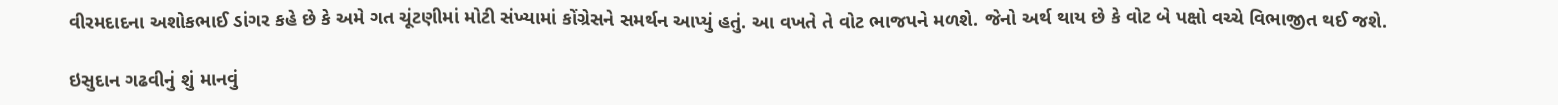વીરમદાદના અશોકભાઈ ડાંગર કહે છે કે અમે ગત ચૂંટણીમાં મોટી સંખ્યામાં કોંગ્રેસને સમર્થન આપ્યું હતું. આ વખતે તે વોટ ભાજપને મળશે. જેનો અર્થ થાય છે કે વોટ બે પક્ષો વચ્ચે વિભાજીત થઈ જશે.

ઇસુદાન ગઢવીનું શું માનવું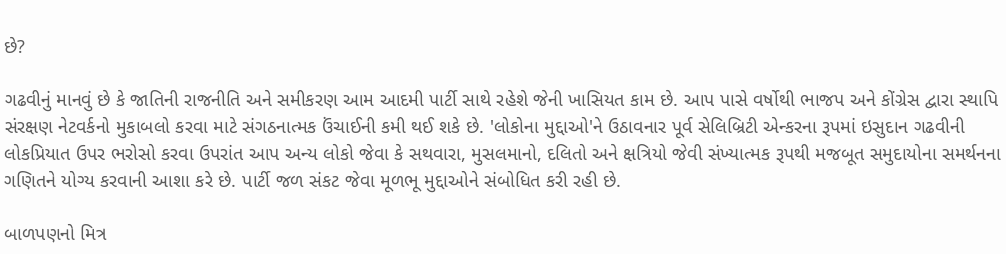છે?

ગઢવીનું માનવું છે કે જાતિની રાજનીતિ અને સમીકરણ આમ આદમી પાર્ટી સાથે રહેશે જેની ખાસિયત કામ છે. આપ પાસે વર્ષોથી ભાજપ અને કોંગ્રેસ દ્વારા સ્થાપિ સંરક્ષણ નેટવર્કનો મુકાબલો કરવા માટે સંગઠનાત્મક ઉંચાઈની કમી થઈ શકે છે. 'લોકોના મુદ્દાઓ'ને ઉઠાવનાર પૂર્વ સેલિબ્રિટી એન્કરના રૂપમાં ઇસુદાન ગઢવીની લોકપ્રિયાત ઉપર ભરોસો કરવા ઉપરાંત આપ અન્ય લોકો જેવા કે સથવારા, મુસલમાનો, દલિતો અને ક્ષત્રિયો જેવી સંખ્યાત્મક રૂપથી મજબૂત સમુદાયોના સમર્થનના ગણિતને યોગ્ય કરવાની આશા કરે છે. પાર્ટી જળ સંકટ જેવા મૂળભૂ મુદ્દાઓને સંબોધિત કરી રહી છે.

બાળપણનો મિત્ર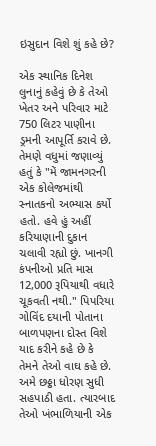ઇસુદાન વિશે શું કહે છે?

એક સ્થાનિક દિનેશ લુનાનું કહેવું છે કે તેઓ ખેતર અને પરિવાર માટે 750 લિટર પાણીના ડ્રમની આપૂર્તિ કરાવે છે. તેમણે વધુમાં જણાવ્યું હતું કે "મેં જામનગરની એક કોલેજમાંથી સ્નાતકનો અભ્યાસ કર્યો હતો. હવે હું અહીં કરિયાણાની દુકાન ચલાવી રહ્યો છું. ખાનગી કંપનીઓ પ્રતિ માસ 12,000 રૂપિયાથી વધારે ચૂકવતી નથી." પિપરિયા ગોવિંદ દયાની પોતાના બાળપણના દોસ્ત વિશે યાદ કરીને કહે છે કે તેમને તેઓ વાઘ કહે છે. અમે છઠ્ઠા ધોરણ સુધી સહપાઠી હતા. ત્યારબાદ તેઓ ખંભાળિયાની એક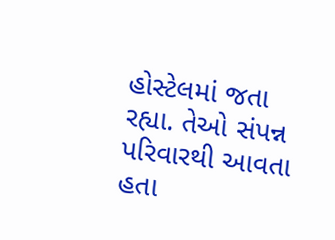હોસ્ટેલમાં જતા રહ્યા. તેઓ સંપન્ન પરિવારથી આવતા હતા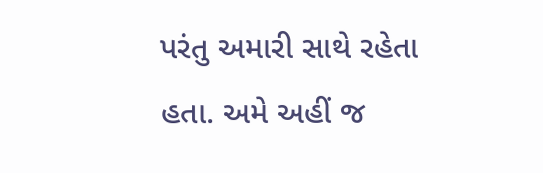પરંતુ અમારી સાથે રહેતા હતા. અમે અહીં જ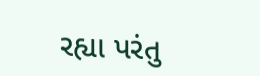રહ્યા પરંતુ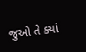જુઓ તે ક્યાં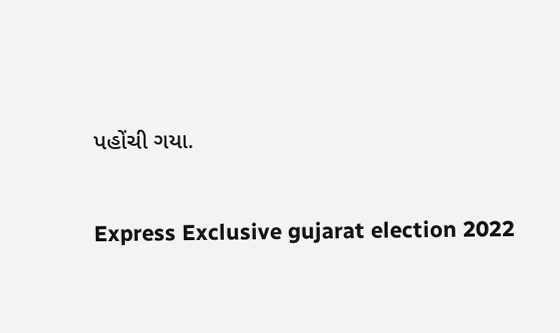પહોંચી ગયા.

Express Exclusive gujarat election 2022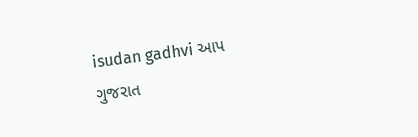isudan gadhvi આપ ગુજરાત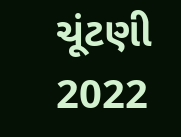ચૂંટણી 2022